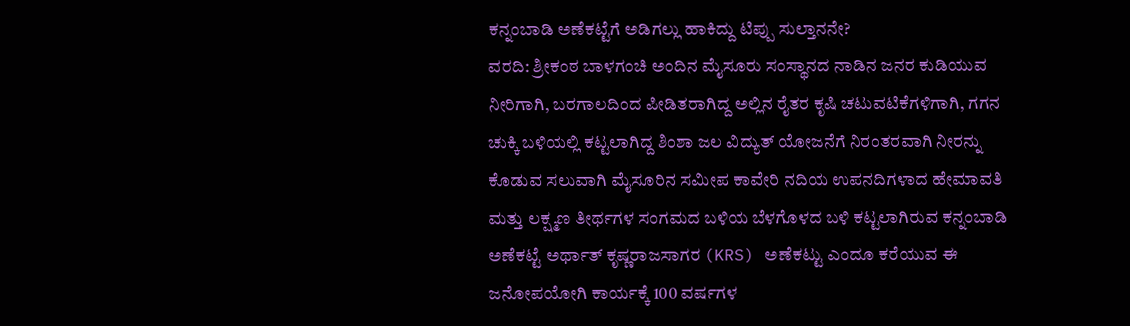ಕನ್ನಂಬಾಡಿ ಅಣೆಕಟ್ಟೆಗೆ ಅಡಿಗಲ್ಲು ಹಾಕಿದ್ದು ಟಿಪ್ಪು ಸುಲ್ತಾನನೇ?
ವರದಿ: ಶ್ರೀಕಂಠ ಬಾಳಗಂಚಿ ಅಂದಿನ ಮೈಸೂರು ಸಂಸ್ಥಾನದ ನಾಡಿನ ಜನರ ಕುಡಿಯುವ ನೀರಿಗಾಗಿ, ಬರಗಾಲದಿಂದ ಪೀಡಿತರಾಗಿದ್ದ ಅಲ್ಲಿನ ರೈತರ ಕೃಷಿ ಚಟುವಟಿಕೆಗಳಿಗಾಗಿ, ಗಗನ ಚುಕ್ಕಿ ಬಳಿಯಲ್ಲಿ ಕಟ್ಟಲಾಗಿದ್ದ ಶಿಂಶಾ ಜಲ ವಿದ್ಯುತ್ ಯೋಜನೆಗೆ ನಿರಂತರವಾಗಿ ನೀರನ್ನು ಕೊಡುವ ಸಲುವಾಗಿ ಮೈಸೂರಿನ ಸಮೀಪ ಕಾವೇರಿ ನದಿಯ ಉಪನದಿಗಳಾದ ಹೇಮಾವತಿ ಮತ್ತು ಲಕ್ಷ್ಮಣ ತೀರ್ಥಗಳ ಸಂಗಮದ ಬಳಿಯ ಬೆಳಗೊಳದ ಬಳಿ ಕಟ್ಟಲಾಗಿರುವ ಕನ್ನಂಬಾಡಿ ಅಣೆಕಟ್ಟೆ ಅರ್ಥಾತ್ ಕೃಷ್ಣರಾಜಸಾಗರ (KRS) ಅಣೆಕಟ್ಟು ಎಂದೂ ಕರೆಯುವ ಈ ಜನೋಪಯೋಗಿ ಕಾರ್ಯಕ್ಕೆ 100 ವರ್ಷಗಳ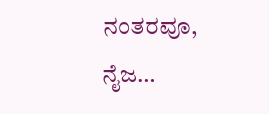ನಂತರವೂ, ನೈಜ…